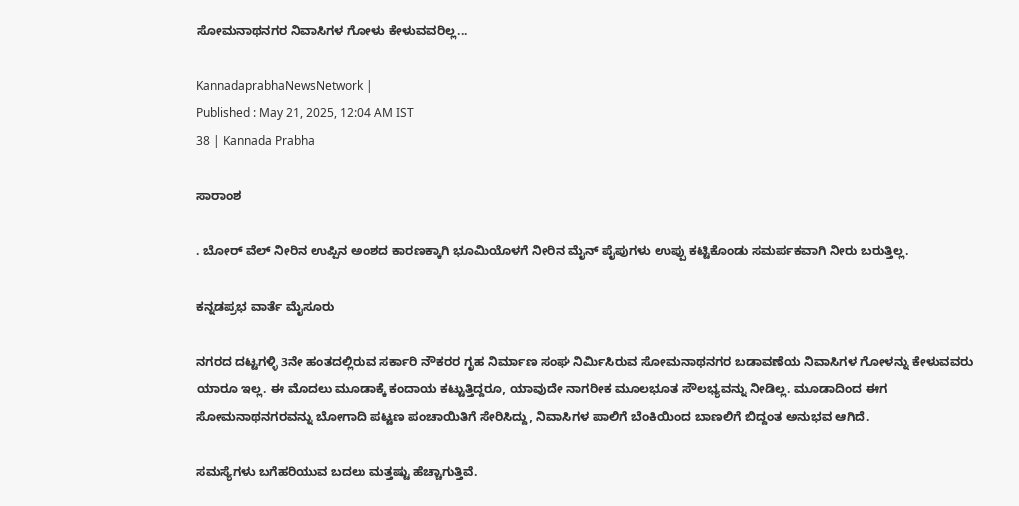ಸೋಮನಾಥನಗರ ನಿವಾಸಿಗಳ ಗೋಳು ಕೇಳುವವರಿಲ್ಲ...

KannadaprabhaNewsNetwork |
Published : May 21, 2025, 12:04 AM IST
38 | Kannada Prabha

ಸಾರಾಂಶ

. ಬೋರ್‌ ವೆಲ್‌ ನೀರಿನ ಉಪ್ಪಿನ ಅಂಶದ ಕಾರಣಕ್ಕಾಗಿ ಭೂಮಿಯೊಳಗೆ ನೀರಿನ ಮೈನ್ ಪೈಪುಗಳು ಉಪ್ಪು ಕಟ್ಟಿಕೊಂಡು ಸಮರ್ಪಕವಾಗಿ ನೀರು ಬರುತ್ತಿಲ್ಲ.

ಕನ್ನಡಪ್ರಭ ವಾರ್ತೆ ಮೈಸೂರು

ನಗರದ ದಟ್ಟಗಳ್ಳಿ 3ನೇ ಹಂತದಲ್ಲಿರುವ ಸರ್ಕಾರಿ ನೌಕರರ ಗೃಹ ನಿರ್ಮಾಣ ಸಂಘ ನಿರ್ಮಿಸಿರುವ ಸೋಮನಾಥನಗರ ಬಡಾವಣೆಯ ನಿವಾಸಿಗಳ ಗೋಳನ್ನು ಕೇಳುವವರು ಯಾರೂ ಇಲ್ಲ. ಈ ಮೊದಲು ಮೂಡಾಕ್ಕೆ ಕಂದಾಯ ಕಟ್ಟುತ್ತಿದ್ದರೂ, ಯಾವುದೇ ನಾಗರೀಕ ಮೂಲಭೂತ ಸೌಲಭ್ಯವನ್ನು ನೀಡಿಲ್ಲ. ಮೂಡಾದಿಂದ ಈಗ ಸೋಮನಾಥನಗರವನ್ನು ಬೋಗಾದಿ ಪಟ್ಟಣ ಪಂಚಾಯಿತಿಗೆ ಸೇರಿಸಿದ್ದು, ನಿವಾಸಿಗಳ ಪಾಲಿಗೆ ಬೆಂಕಿಯಿಂದ ಬಾಣಲಿಗೆ ಬಿದ್ದಂತ ಅನುಭವ ಆಗಿದೆ.

ಸಮಸ್ಯೆಗಳು ಬಗೆಹರಿಯುವ ಬದಲು ಮತ್ತಷ್ಟು ಹೆಚ್ಚಾಗುತ್ತಿವೆ.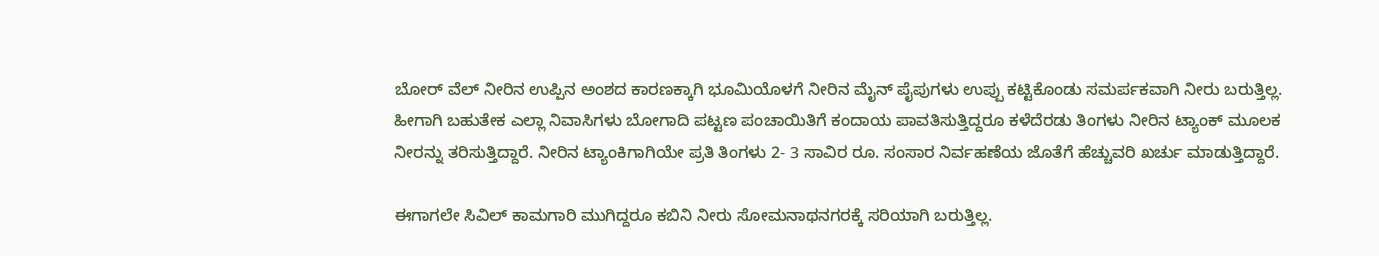ಬೋರ್‌ ವೆಲ್‌ ನೀರಿನ ಉಪ್ಪಿನ ಅಂಶದ ಕಾರಣಕ್ಕಾಗಿ ಭೂಮಿಯೊಳಗೆ ನೀರಿನ ಮೈನ್ ಪೈಪುಗಳು ಉಪ್ಪು ಕಟ್ಟಿಕೊಂಡು ಸಮರ್ಪಕವಾಗಿ ನೀರು ಬರುತ್ತಿಲ್ಲ. ಹೀಗಾಗಿ ಬಹುತೇಕ ಎಲ್ಲಾ ನಿವಾಸಿಗಳು ಬೋಗಾದಿ ಪಟ್ಟಣ ಪಂಚಾಯಿತಿಗೆ ಕಂದಾಯ ಪಾವತಿಸುತ್ತಿದ್ದರೂ ಕಳೆದೆರಡು ತಿಂಗಳು ನೀರಿನ ಟ್ಯಾಂಕ್‌ ಮೂಲಕ ನೀರನ್ನು ತರಿಸುತ್ತಿದ್ದಾರೆ. ನೀರಿನ ಟ್ಯಾಂಕಿಗಾಗಿಯೇ ಪ್ರತಿ ತಿಂಗಳು 2- 3 ಸಾವಿರ ರೂ. ಸಂಸಾರ ನಿರ್ವಹಣೆಯ ಜೊತೆಗೆ ಹೆಚ್ಚುವರಿ ಖರ್ಚು ಮಾಡುತ್ತಿದ್ದಾರೆ.

ಈಗಾಗಲೇ ಸಿವಿಲ್‌ ಕಾಮಗಾರಿ ಮುಗಿದ್ದರೂ ಕಬಿನಿ ನೀರು ಸೋಮನಾಥನಗರಕ್ಕೆ ಸರಿಯಾಗಿ ಬರುತ್ತಿಲ್ಲ.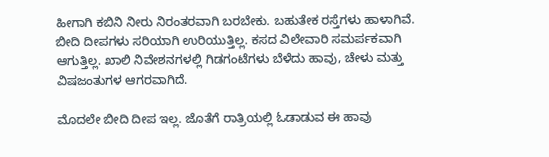ಹೀಗಾಗಿ ಕಬಿನಿ ನೀರು ನಿರಂತರವಾಗಿ ಬರಬೇಕು. ಬಹುತೇಕ ರಸ್ತೆಗಳು ಹಾಳಾಗಿವೆ. ಬೀದಿ ದೀಪಗಳು ಸರಿಯಾಗಿ ಉರಿಯುತ್ತಿಲ್ಲ. ಕಸದ ವಿಲೇವಾರಿ ಸಮರ್ಪಕವಾಗಿ ಆಗುತ್ತಿಲ್ಲ. ಖಾಲಿ ನಿವೇಶನಗಳಲ್ಲಿ ಗಿಡಗಂಟೆಗಳು ಬೆಳೆದು ಹಾವು, ಚೇಳು ಮತ್ತು ವಿಷಜಂತುಗಳ ಆಗರವಾಗಿದೆ.

ಮೊದಲೇ ಬೀದಿ ದೀಪ ಇಲ್ಲ. ಜೊತೆಗೆ ರಾತ್ರಿಯಲ್ಲಿ ಓಡಾಡುವ ಈ ಹಾವು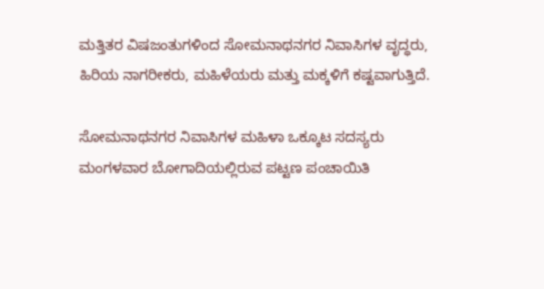ಮತ್ತಿತರ ವಿಷಜಂತುಗಳಿಂದ ಸೋಮನಾಥನಗರ ನಿವಾಸಿಗಳ ವೃದ್ಧರು, ಹಿರಿಯ ನಾಗರೀಕರು, ಮಹಿಳೆಯರು ಮತ್ತು ಮಕ್ಕಳಿಗೆ ಕಷ್ಟವಾಗುತ್ತಿದೆ.

ಸೋಮನಾಥನಗರ ನಿವಾಸಿಗಳ ಮಹಿಳಾ ಒಕ್ಕೂಟ ಸದಸ್ಯರು ಮಂಗಳವಾರ ಬೋಗಾದಿಯಲ್ಲಿರುವ ಪಟ್ಟಣ ಪಂಚಾಯಿತಿ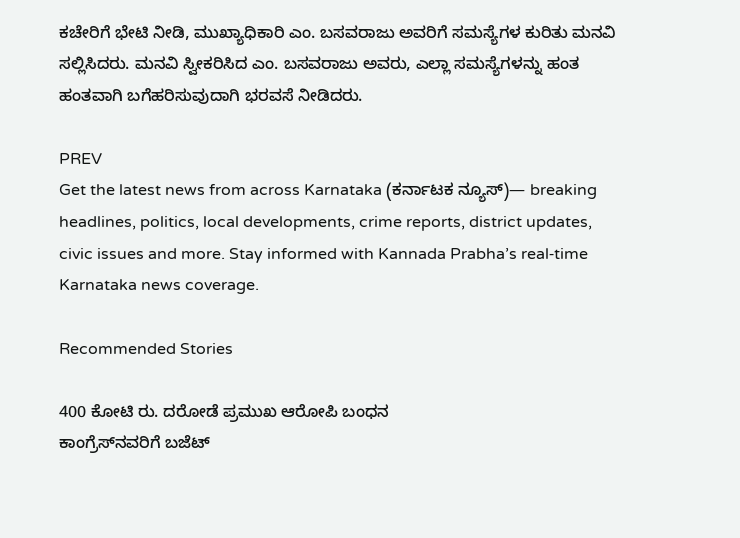ಕಚೇರಿಗೆ ಭೇಟಿ ನೀಡಿ, ಮುಖ್ಯಾಧಿಕಾರಿ ಎಂ. ಬಸವರಾಜು ಅವರಿಗೆ ಸಮಸ್ಯೆಗಳ ಕುರಿತು ಮನವಿ ಸಲ್ಲಿಸಿದರು. ಮನವಿ ಸ್ವೀಕರಿಸಿದ ಎಂ. ಬಸವರಾಜು ಅವರು, ಎಲ್ಲಾ ಸಮಸ್ಯೆಗಳನ್ನು ಹಂತ ಹಂತವಾಗಿ ಬಗೆಹರಿಸುವುದಾಗಿ ಭರವಸೆ ನೀಡಿದರು.

PREV
Get the latest news from across Karnataka (ಕರ್ನಾಟಕ ನ್ಯೂಸ್)— breaking headlines, politics, local developments, crime reports, district updates, civic issues and more. Stay informed with Kannada Prabha’s real‑time Karnataka news coverage.

Recommended Stories

400 ಕೋಟಿ ರು. ದರೋಡೆ ಪ್ರಮುಖ ಆರೋಪಿ ಬಂಧನ
ಕಾಂಗ್ರೆಸ್‌ನವರಿಗೆ ಬಜೆಟ್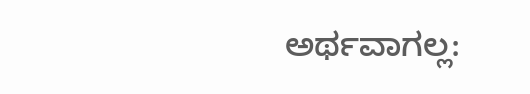ಅರ್ಥವಾಗಲ್ಲ: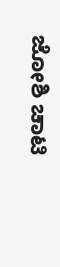ಜೋಶಿ ಚಾಟಿ